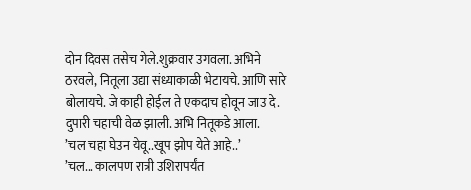दोन दिवस तसेच गेले.शुक्रवार उगवला. अभिने ठरवले, नितूला उद्या संध्याकाळी भेटायचे. आणि सारे बोलायचे. जे काही होईल ते एकदाच होवून जाउ दे.
दुपारी चहाची वेळ झाली. अभि नितूकडे आला.
’चल चहा घेउन येवू..खूप झोप येते आहे..’
’चल... कालपण रात्री उशिरापर्यंत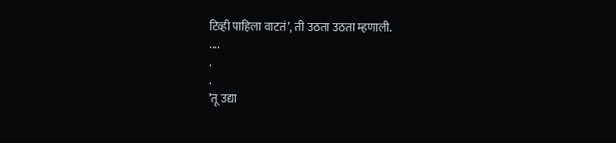टिव्ही पाहिला वाटतं’, ती उठता उठता म्हणाली.
....
.
.
’तू उद्या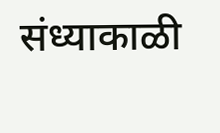संध्याकाळी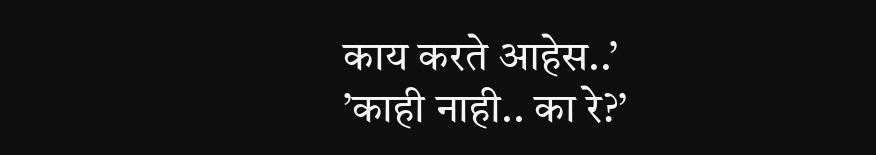काय करते आहेस..’
’काही नाही.. का रे?’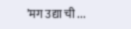’मग उद्या ची ...